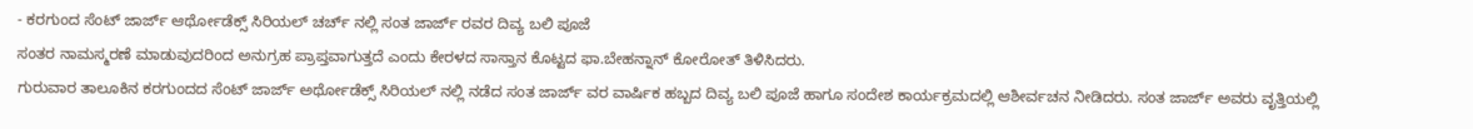- ಕರಗುಂದ ಸೆಂಟ್ ಜಾರ್ಜ್ ಆರ್ಥೋಡೆಕ್ಸ್ ಸಿರಿಯಲ್ ಚರ್ಚ್ ನಲ್ಲಿ ಸಂತ ಜಾರ್ಜ್ ರವರ ದಿವ್ಯ ಬಲಿ ಪೂಜೆ
ಸಂತರ ನಾಮಸ್ಮರಣೆ ಮಾಡುವುದರಿಂದ ಅನುಗ್ರಹ ಪ್ರಾಪ್ತವಾಗುತ್ತದೆ ಎಂದು ಕೇರಳದ ಸಾಸ್ತಾನ ಕೊಟ್ಟದ ಫಾ.ಬೇಹನ್ನಾನ್ ಕೋರೋತ್ ತಿಳಿಸಿದರು.
ಗುರುವಾರ ತಾಲೂಕಿನ ಕರಗುಂದದ ಸೆಂಟ್ ಜಾರ್ಜ್ ಅರ್ಥೋಡೆಕ್ಸ್ ಸಿರಿಯಲ್ ನಲ್ಲಿ ನಡೆದ ಸಂತ ಜಾರ್ಜ್ ವರ ವಾರ್ಷಿಕ ಹಬ್ಬದ ದಿವ್ಯ ಬಲಿ ಪೂಜೆ ಹಾಗೂ ಸಂದೇಶ ಕಾರ್ಯಕ್ರಮದಲ್ಲಿ ಆಶೀರ್ವಚನ ನೀಡಿದರು. ಸಂತ ಜಾರ್ಜ್ ಅವರು ವೃತ್ತಿಯಲ್ಲಿ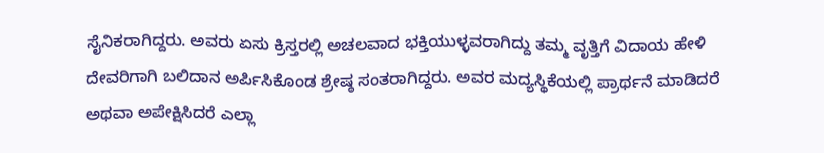ಸೈನಿಕರಾಗಿದ್ದರು. ಅವರು ಏಸು ಕ್ರಿಸ್ತರಲ್ಲಿ ಅಚಲವಾದ ಭಕ್ತಿಯುಳ್ಳವರಾಗಿದ್ದು ತಮ್ಮ ವೃತ್ತಿಗೆ ವಿದಾಯ ಹೇಳಿ ದೇವರಿಗಾಗಿ ಬಲಿದಾನ ಅರ್ಪಿಸಿಕೊಂಡ ಶ್ರೇಷ್ಠ ಸಂತರಾಗಿದ್ದರು. ಅವರ ಮದ್ಯಸ್ಥಿಕೆಯಲ್ಲಿ ಪ್ರಾರ್ಥನೆ ಮಾಡಿದರೆ ಅಥವಾ ಅಪೇಕ್ಷಿಸಿದರೆ ಎಲ್ಲಾ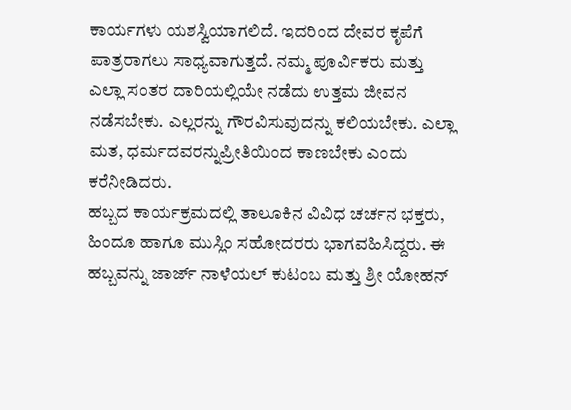ಕಾರ್ಯಗಳು ಯಶಸ್ವಿಯಾಗಲಿದೆ. ಇದರಿಂದ ದೇವರ ಕೃಪೆಗೆ ಪಾತ್ರರಾಗಲು ಸಾಧ್ಯವಾಗುತ್ತದೆ. ನಮ್ಮ ಪೂರ್ವಿಕರು ಮತ್ತು ಎಲ್ಲಾ ಸಂತರ ದಾರಿಯಲ್ಲಿಯೇ ನಡೆದು ಉತ್ತಮ ಜೀವನ ನಡೆಸಬೇಕು. ಎಲ್ಲರನ್ನು ಗೌರವಿಸುವುದನ್ನು ಕಲಿಯಬೇಕು. ಎಲ್ಲಾ ಮತ, ಧರ್ಮದವರನ್ನುಪ್ರೀತಿಯಿಂದ ಕಾಣಬೇಕು ಎಂದು ಕರೆನೀಡಿದರು.
ಹಬ್ಬದ ಕಾರ್ಯಕ್ರಮದಲ್ಲಿ ತಾಲೂಕಿನ ವಿವಿಧ ಚರ್ಚನ ಭಕ್ತರು, ಹಿಂದೂ ಹಾಗೂ ಮುಸ್ಲಿಂ ಸಹೋದರರು ಭಾಗವಹಿಸಿದ್ದರು. ಈ ಹಬ್ಬವನ್ನು ಜಾರ್ಜ್ ನಾಳೆಯಲ್ ಕುಟಂಬ ಮತ್ತು ಶ್ರೀ ಯೋಹನ್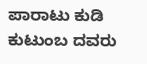ಪಾರಾಟು ಕುಡಿ ಕುಟುಂಬ ದವರು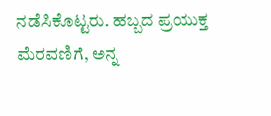ನಡೆಸಿಕೊಟ್ಟರು. ಹಬ್ಬದ ಪ್ರಯುಕ್ತ ಮೆರವಣಿಗೆ, ಅನ್ನ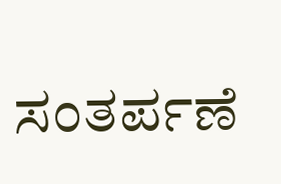ಸಂತರ್ಪಣೆ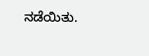ನಡೆಯಿತು.